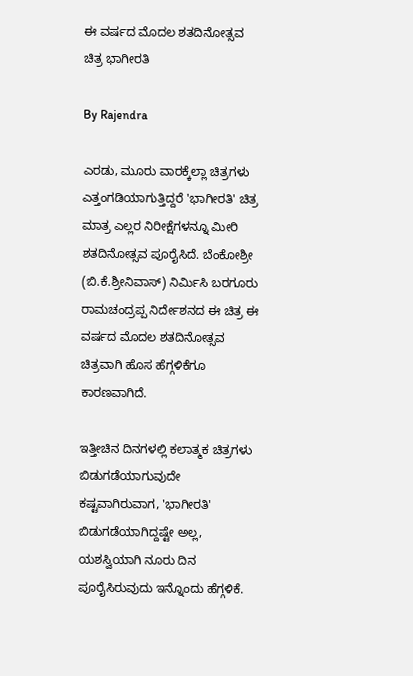ಈ ವರ್ಷದ ಮೊದಲ ಶತದಿನೋತ್ಸವ ಚಿತ್ರ ಭಾಗೀರತಿ

By Rajendra

ಎರಡು, ಮೂರು ವಾರಕ್ಕೆಲ್ಲಾ ಚಿತ್ರಗಳು ಎತ್ತಂಗಡಿಯಾಗುತ್ತಿದ್ದರೆ 'ಭಾಗೀರತಿ' ಚಿತ್ರ ಮಾತ್ರ ಎಲ್ಲರ ನಿರೀಕ್ಷೆಗಳನ್ನೂ ಮೀರಿ ಶತದಿನೋತ್ಸವ ಪೂರೈಸಿದೆ. ಬೆಂಕೋಶ್ರೀ (ಬಿ.ಕೆ.ಶ್ರೀನಿವಾಸ್) ನಿರ್ಮಿಸಿ ಬರಗೂರು ರಾಮಚಂದ್ರಪ್ಪ ನಿರ್ದೇಶನದ ಈ ಚಿತ್ರ ಈ ವರ್ಷದ ಮೊದಲ ಶತದಿನೋತ್ಸವ ಚಿತ್ರವಾಗಿ ಹೊಸ ಹೆಗ್ಗಳಿಕೆಗೂ ಕಾರಣವಾಗಿದೆ.

ಇತ್ತೀಚಿನ ದಿನಗಳಲ್ಲಿ ಕಲಾತ್ಮಕ ಚಿತ್ರಗಳು ಬಿಡುಗಡೆಯಾಗುವುದೇ ಕಷ್ಟವಾಗಿರುವಾಗ, 'ಭಾಗೀರತಿ' ಬಿಡುಗಡೆಯಾಗಿದ್ದಷ್ಟೇ ಅಲ್ಲ, ಯಶಸ್ವಿಯಾಗಿ ನೂರು ದಿನ ಪೂರೈಸಿರುವುದು ಇನ್ನೊಂದು ಹೆಗ್ಗಳಿಕೆ.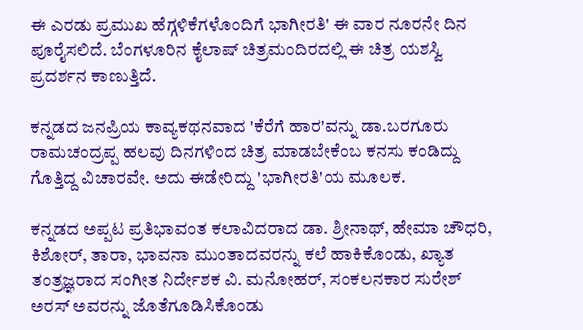ಈ ಎರಡು ಪ್ರಮುಖ ಹೆಗ್ಗಳಿಕೆಗಳೊಂದಿಗೆ ಭಾಗೀರತಿ' ಈ ವಾರ ನೂರನೇ ದಿನ ಪೂರೈಸಲಿದೆ. ಬೆಂಗಳೂರಿನ ಕೈಲಾಷ್ ಚಿತ್ರಮಂದಿರದಲ್ಲಿ ಈ ಚಿತ್ರ ಯಶಸ್ವಿ ಪ್ರದರ್ಶನ ಕಾಣುತ್ತಿದೆ.

ಕನ್ನಡದ ಜನಪ್ರಿಯ ಕಾವ್ಯಕಥನವಾದ 'ಕೆರೆಗೆ ಹಾರ'ವನ್ನು ಡಾ.ಬರಗೂರು ರಾಮಚಂದ್ರಪ್ಪ ಹಲವು ದಿನಗಳಿಂದ ಚಿತ್ರ ಮಾಡಬೇಕೆಂಬ ಕನಸು ಕಂಡಿದ್ದು ಗೊತ್ತಿದ್ದ ವಿಚಾರವೇ. ಅದು ಈಡೇರಿದ್ದು 'ಭಾಗೀರತಿ'ಯ ಮೂಲಕ.

ಕನ್ನಡದ ಅಪ್ಪಟ ಪ್ರತಿಭಾವಂತ ಕಲಾವಿದರಾದ ಡಾ. ಶ್ರೀನಾಥ್, ಹೇಮಾ ಚೌಧರಿ, ಕಿಶೋರ್, ತಾರಾ, ಭಾವನಾ ಮುಂತಾದವರನ್ನು ಕಲೆ ಹಾಕಿಕೊಂಡು, ಖ್ಯಾತ ತಂತ್ರಜ್ಞರಾದ ಸಂಗೀತ ನಿರ್ದೇಶಕ ವಿ. ಮನೋಹರ್, ಸಂಕಲನಕಾರ ಸುರೇಶ್ ಅರಸ್ ಅವರನ್ನು ಜೊತೆಗೂಡಿಸಿಕೊಂಡು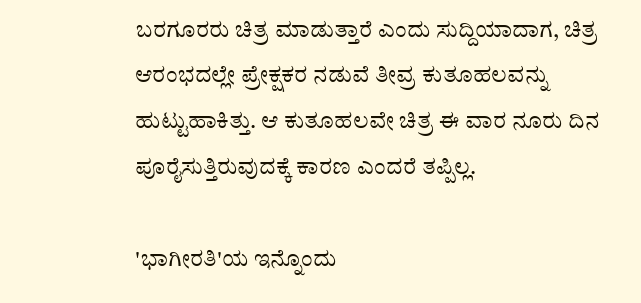ಬರಗೂರರು ಚಿತ್ರ ಮಾಡುತ್ತಾರೆ ಎಂದು ಸುದ್ದಿಯಾದಾಗ, ಚಿತ್ರ ಆರಂಭದಲ್ಲೇ ಪ್ರೇಕ್ಷಕರ ನಡುವೆ ತೀವ್ರ ಕುತೂಹಲವನ್ನು ಹುಟ್ಟುಹಾಕಿತ್ತು. ಆ ಕುತೂಹಲವೇ ಚಿತ್ರ ಈ ವಾರ ನೂರು ದಿನ ಪೂರೈಸುತ್ತಿರುವುದಕ್ಕೆ ಕಾರಣ ಎಂದರೆ ತಪ್ಪಿಲ್ಲ.

'ಭಾಗೀರತಿ'ಯ ಇನ್ನೊಂದು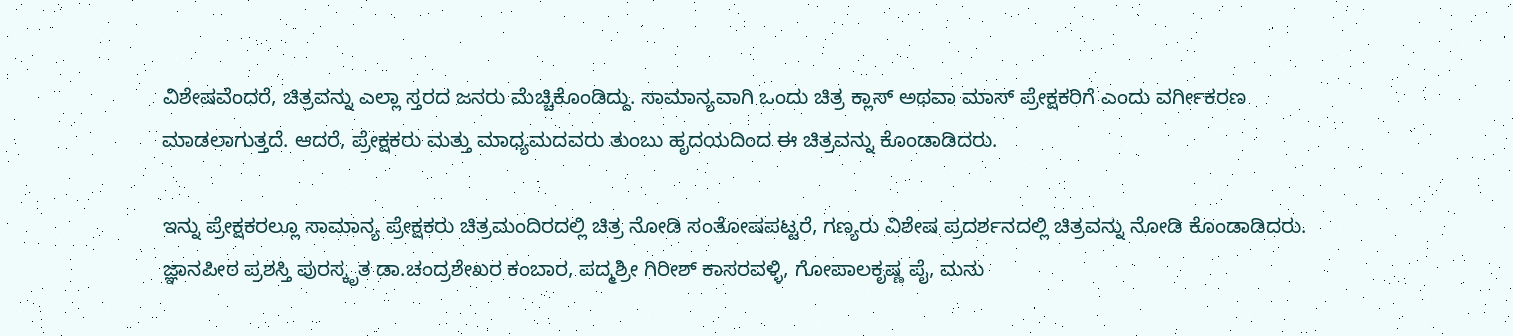ವಿಶೇಷವೆಂದರೆ, ಚಿತ್ರವನ್ನು ಎಲ್ಲಾ ಸ್ತರದ ಜನರು ಮೆಚ್ಚಿಕೊಂಡಿದ್ದು. ಸಾಮಾನ್ಯವಾಗಿ ಒಂದು ಚಿತ್ರ ಕ್ಲಾಸ್ ಅಥವಾ ಮಾಸ್ ಪ್ರೇಕ್ಷಕರಿಗೆ ಎಂದು ವರ್ಗೀಕರಣ ಮಾಡಲಾಗುತ್ತದೆ. ಆದರೆ, ಪ್ರೇಕ್ಷಕರು ಮತ್ತು ಮಾಧ್ಯಮದವರು ತುಂಬು ಹೃದಯದಿಂದ ಈ ಚಿತ್ರವನ್ನು ಕೊಂಡಾಡಿದರು.

ಇನ್ನು ಪ್ರೇಕ್ಷಕರಲ್ಲೂ ಸಾಮಾನ್ಯ ಪ್ರೇಕ್ಷಕರು ಚಿತ್ರಮಂದಿರದಲ್ಲಿ ಚಿತ್ರ ನೋಡಿ ಸಂತೋಷಪಟ್ಟರೆ, ಗಣ್ಯರು ವಿಶೇಷ ಪ್ರದರ್ಶನದಲ್ಲಿ ಚಿತ್ರವನ್ನು ನೋಡಿ ಕೊಂಡಾಡಿದರು. ಜ್ಞಾನಪೀಠ ಪ್ರಶಸ್ತಿ ಪುರಸ್ಕೃತ ಡಾ.ಚಂದ್ರಶೇಖರ ಕಂಬಾರ, ಪದ್ಮಶ್ರೀ ಗಿರೀಶ್ ಕಾಸರವಳ್ಳಿ, ಗೋಪಾಲಕೃಷ್ಣ ಪೈ, ಮನು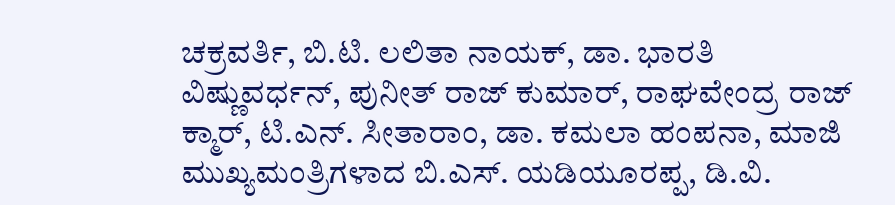ಚಕ್ರವರ್ತಿ, ಬಿ.ಟಿ. ಲಲಿತಾ ನಾಯಕ್, ಡಾ. ಭಾರತಿ ವಿಷ್ಣುವರ್ಧನ್, ಪುನೀತ್ ರಾಜ್ ಕುಮಾರ್, ರಾಘವೇಂದ್ರ ರಾಜ್ ಕ್ಮಾರ್, ಟಿ.ಎನ್. ಸೀತಾರಾಂ, ಡಾ. ಕಮಲಾ ಹಂಪನಾ, ಮಾಜಿ ಮುಖ್ಯಮಂತ್ರಿಗಳಾದ ಬಿ.ಎಸ್. ಯಡಿಯೂರಪ್ಪ, ಡಿ.ವಿ.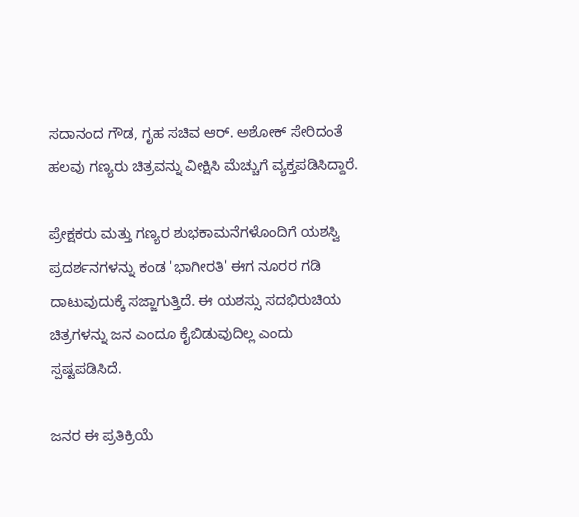ಸದಾನಂದ ಗೌಡ, ಗೃಹ ಸಚಿವ ಆರ್. ಅಶೋಕ್ ಸೇರಿದಂತೆ ಹಲವು ಗಣ್ಯರು ಚಿತ್ರವನ್ನು ವೀಕ್ಷಿಸಿ ಮೆಚ್ಚುಗೆ ವ್ಯಕ್ತಪಡಿಸಿದ್ದಾರೆ.

ಪ್ರೇಕ್ಷಕರು ಮತ್ತು ಗಣ್ಯರ ಶುಭಕಾಮನೆಗಳೊಂದಿಗೆ ಯಶಸ್ವಿ ಪ್ರದರ್ಶನಗಳನ್ನು ಕಂಡ 'ಭಾಗೀರತಿ' ಈಗ ನೂರರ ಗಡಿ ದಾಟುವುದುಕ್ಕೆ ಸಜ್ಜಾಗುತ್ತಿದೆ. ಈ ಯಶಸ್ಸು ಸದಭಿರುಚಿಯ ಚಿತ್ರಗಳನ್ನು ಜನ ಎಂದೂ ಕೈಬಿಡುವುದಿಲ್ಲ ಎಂದು ಸ್ಪಷ್ಟಪಡಿಸಿದೆ.

ಜನರ ಈ ಪ್ರತಿಕ್ರಿಯೆ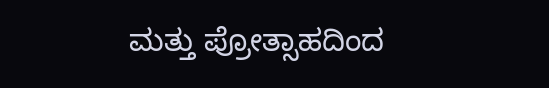ಮತ್ತು ಪ್ರೋತ್ಸಾಹದಿಂದ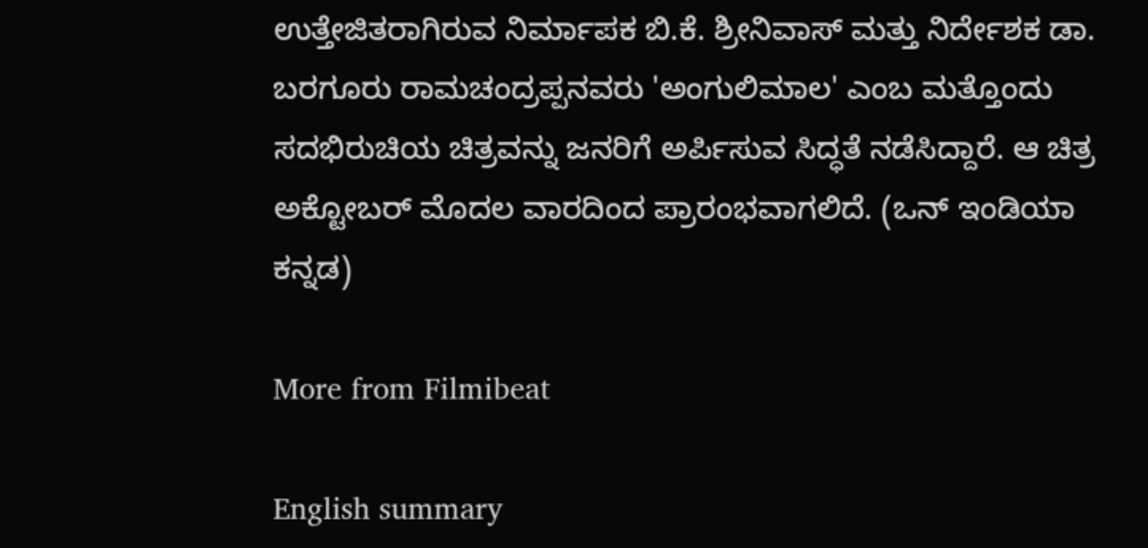ಉತ್ತೇಜಿತರಾಗಿರುವ ನಿರ್ಮಾಪಕ ಬಿ.ಕೆ. ಶ್ರೀನಿವಾಸ್ ಮತ್ತು ನಿರ್ದೇಶಕ ಡಾ. ಬರಗೂರು ರಾಮಚಂದ್ರಪ್ಪನವರು 'ಅಂಗುಲಿಮಾಲ' ಎಂಬ ಮತ್ತೊಂದು ಸದಭಿರುಚಿಯ ಚಿತ್ರವನ್ನು ಜನರಿಗೆ ಅರ್ಪಿಸುವ ಸಿದ್ಧತೆ ನಡೆಸಿದ್ದಾರೆ. ಆ ಚಿತ್ರ ಅಕ್ಟೋಬರ್ ಮೊದಲ ವಾರದಿಂದ ಪ್ರಾರಂಭವಾಗಲಿದೆ. (ಒನ್ ಇಂಡಿಯಾ ಕನ್ನಡ)

More from Filmibeat

English summary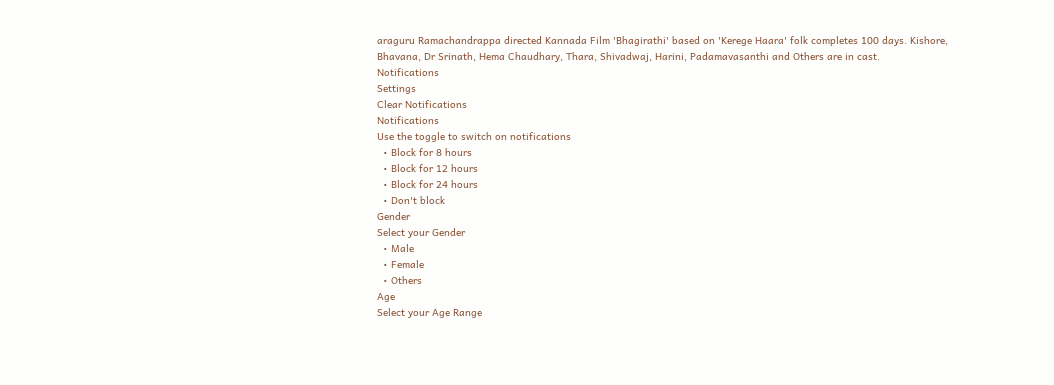araguru Ramachandrappa directed Kannada Film 'Bhagirathi' based on 'Kerege Haara' folk completes 100 days. Kishore, Bhavana, Dr Srinath, Hema Chaudhary, Thara, Shivadwaj, Harini, Padamavasanthi and Others are in cast.
Notifications
Settings
Clear Notifications
Notifications
Use the toggle to switch on notifications
  • Block for 8 hours
  • Block for 12 hours
  • Block for 24 hours
  • Don't block
Gender
Select your Gender
  • Male
  • Female
  • Others
Age
Select your Age Range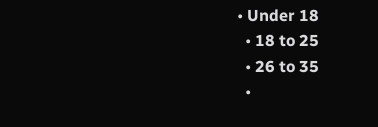• Under 18
  • 18 to 25
  • 26 to 35
  •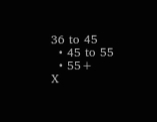36 to 45
  • 45 to 55
  • 55+
X